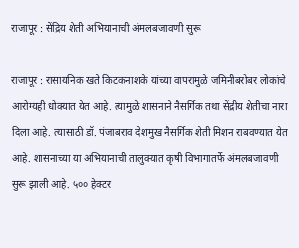राजापूर : सेंद्रिय शेती अभियानाची अंमलबजावणी सुरू

राजापूर : रासायनिक खते किटकनाशके यांच्या वापरामुळे जमिनीबरोबर लोकांचे आरोग्यही धोक्यात येत आहे. त्यामुळे शासनाने नैसर्गिक तथा सेंद्रीय शेतीचा नारा दिला आहे. त्यासाठी डॉ. पंजाबराव देशमुख नैसर्गिक शेती मिशन राबवण्यात येत आहे. शासनाच्या या अभियानाची तालुक्यात कृषी विभागातर्फे अंमलबजावणी सुरू झाली आहे. ५०० हेक्टर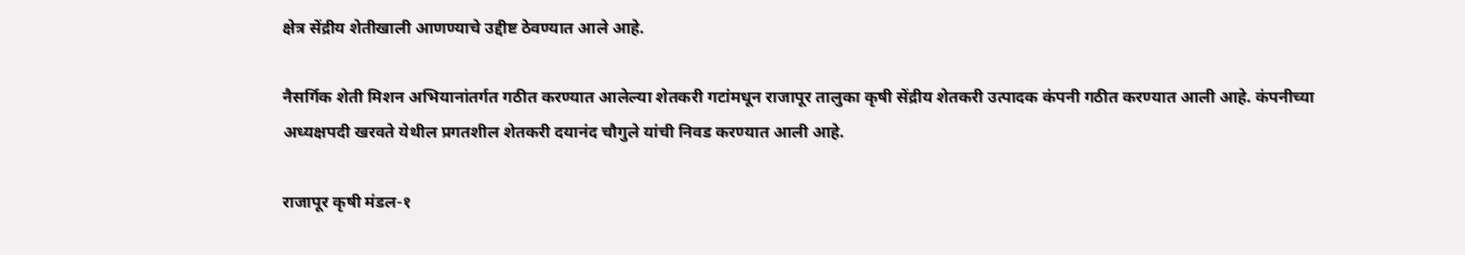क्षेत्र सेंद्रीय शेतीखाली आणण्याचे उद्दीष्ट ठेवण्यात आले आहे.

नैसर्गिक शेती मिशन अभियानांतर्गत गठीत करण्यात आलेल्या शेतकरी गटांमधून राजापूर तालुका कृषी सेंद्रीय शेतकरी उत्पादक कंपनी गठीत करण्यात आली आहे. कंपनीच्या अध्यक्षपदी खरवते येथील प्रगतशील शेतकरी दयानंद चौगुले यांची निवड करण्यात आली आहे.

राजापूर कृषी मंडल-१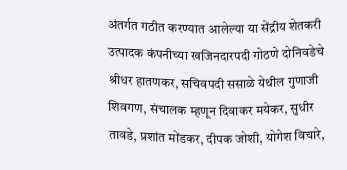अंतर्गत गठीत करण्यात आलेल्या या सेंद्रीय शेतकरी उत्पादक कंपनीच्या खजिनदारपदी गोठणे दोनिवडेचे श्रीधर हातणकर, सचिवपदी ससाळे येथील गुणाजी शिवगण, संचालक म्हणून दिवाकर मयेकर, सुधीर तावडे, प्रशांत मोंडकर, दीपक जोशी, योगेश विचारे,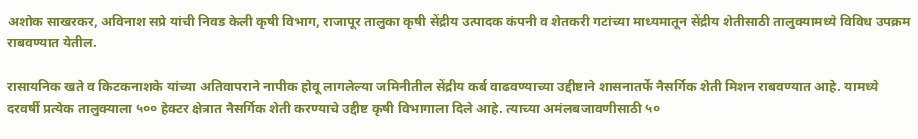अशोक साखरकर, अविनाश सप्रे यांची निवड केली कृषी विभाग, राजापूर तालुका कृषी सेंद्रीय उत्पादक कंपनी व शेतकरी गटांच्या माध्यमातून सेंद्रीय शेतीसाठी तालुक्यामध्ये विविध उपक्रम राबवण्यात येतील.

रासायनिक खते व किटकनाशके यांच्या अतिवापराने नापीक होवू लागलेल्या जमिनीतील सेंद्रीय कर्ब वाढवण्याच्या उद्दीष्टाने शासनातर्फे नैसर्गिक शेती मिशन राबवण्यात आहे. यामध्ये दरवर्षी प्रत्येक तालुक्याला ५०० हेक्टर क्षेत्रात नैसर्गिक शेती करण्याचे उद्दीष्ट कृषी विभागाला दिले आहे. त्याच्या अमंलबजावणीसाठी ५०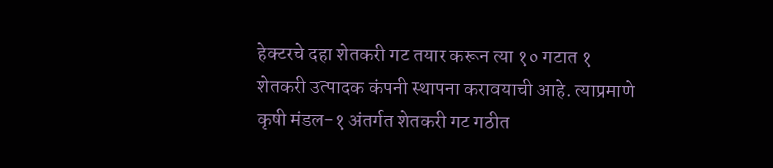हेक्टरचे दहा शेतकरी गट तयार करून त्या १० गटात १ शेतकरी उत्पादक कंपनी स्थापना करावयाची आहे. त्याप्रमाणे कृषी मंडल-१ अंतर्गत शेतकरी गट गठीत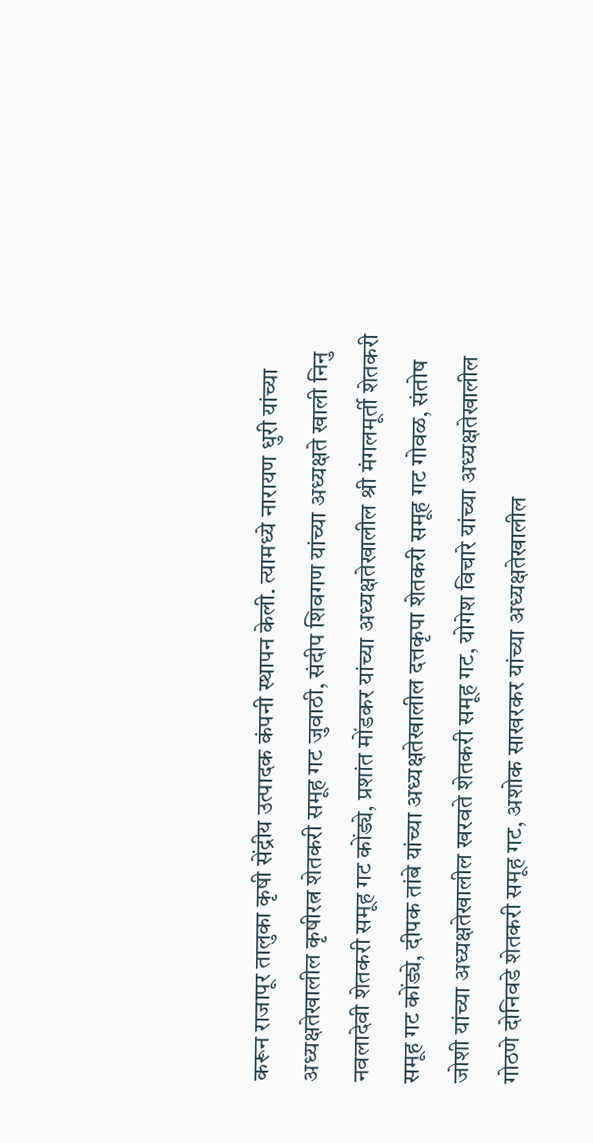करून राजापूर तालुका कृषी सेंद्रीय उत्पादक कंपनी स्थापन केली. त्यामध्ये नारायण धुरी यांच्या अध्यक्षतेखालील कृषीरत्न शेतकरी समूह गट जुवाठी, संदीप शिवगण यांच्या अध्यक्षते खाली निनु नवलादेवी शेतकरी समूह गट कोंड्ये, प्रशांत मोंडकर यांच्या अध्यक्षतेखालील श्री मंगलमूर्ती शेतकरी समूह गट कोंड्ये, दीपक तांबे यांच्या अध्यक्षतेखालील दत्तकृपा शेतकरी समूह गट गोवळ, संतोष जोशी यांच्या अध्यक्षतेखालील खरवते शेतकरी समूह गट, योगेश विचारे यांच्या अध्यक्षतेखालील गोठणे दोनिवडे शेतकरी समूह गट, अशोक साखरकर यांच्या अध्यक्षतेखालील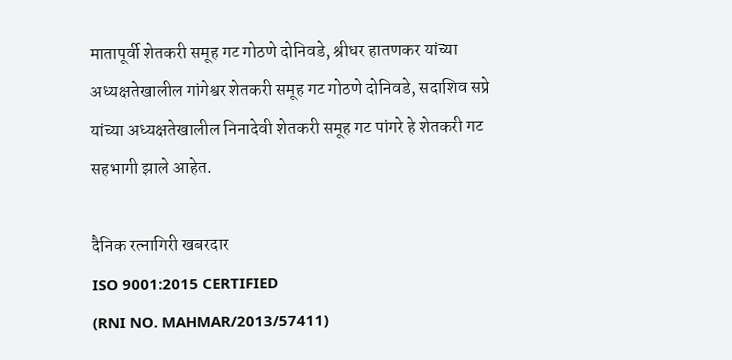मातापूर्वी शेतकरी समूह गट गोठणे दोनिवडे, श्रीधर हातणकर यांच्या अध्यक्षतेखालील गांगेश्वर शेतकरी समूह गट गोठणे दोनिवडे, सदाशिव सप्रे यांच्या अध्यक्षतेखालील निनादेवी शेतकरी समूह गट पांगरे हे शेतकरी गट सहभागी झाले आहेत.

दैनिक रत्नागिरी खबरदार
ISO 9001:2015 CERTIFIED
(RNI NO. MAHMAR/2013/57411)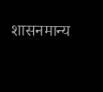शासनमान्य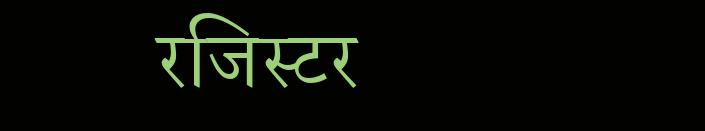रजिस्टर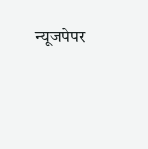न्यूजपेपर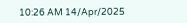10:26 AM 14/Apr/2025